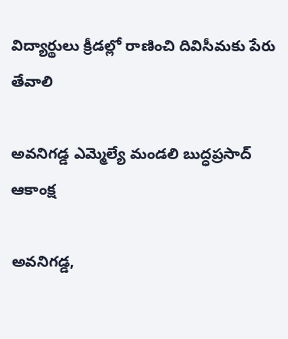విద్యార్థులు క్రీడల్లో రాణించి దివిసీమకు పేరు తేవాలి

అవనిగడ్డ ఎమ్మెల్యే మండలి బుద్ధప్రసాద్ ఆకాంక్ష

అవనిగడ్డ,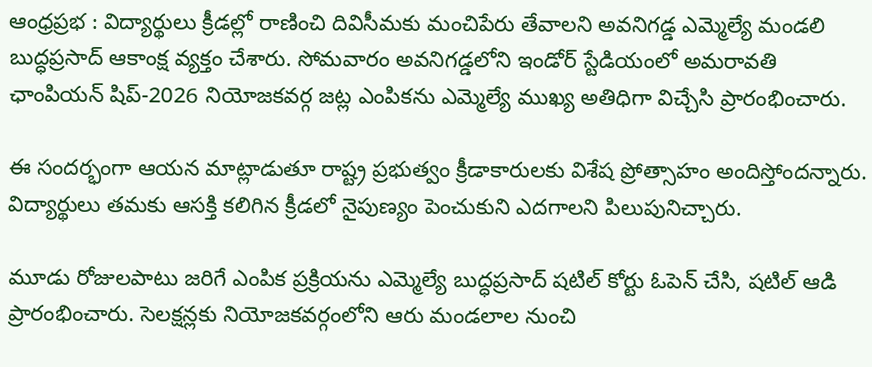ఆంధ్రప్రభ : విద్యార్థులు క్రీడల్లో రాణించి దివిసీమకు మంచిపేరు తేవాలని అవనిగడ్డ ఎమ్మెల్యే మండలి బుద్ధప్రసాద్ ఆకాంక్ష వ్యక్తం చేశారు. సోమవారం అవనిగడ్డలోని ఇండోర్ స్టేడియంలో అమరావతి ఛాంపియన్ షిప్-2026 నియోజకవర్గ జట్ల ఎంపికను ఎమ్మెల్యే ముఖ్య అతిధిగా విచ్చేసి ప్రారంభించారు.

ఈ సందర్భంగా ఆయన మాట్లాడుతూ రాష్ట్ర ప్రభుత్వం క్రీడాకారులకు విశేష ప్రోత్సాహం అందిస్తోందన్నారు. విద్యార్థులు తమకు ఆసక్తి కలిగిన క్రీడలో నైపుణ్యం పెంచుకుని ఎదగాలని పిలుపునిచ్చారు.

మూడు రోజులపాటు జరిగే ఎంపిక ప్రక్రియను ఎమ్మెల్యే బుద్ధప్రసాద్ షటిల్ కోర్టు ఓపెన్ చేసి, షటిల్ ఆడి ప్రారంభించారు. సెలక్షన్లకు నియోజకవర్గంలోని ఆరు మండలాల నుంచి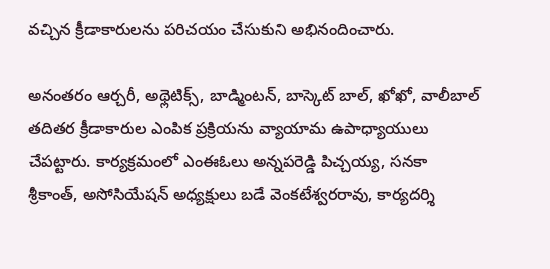వచ్చిన క్రీడాకారులను పరిచయం చేసుకుని అభినందించారు.

అనంతరం ఆర్చరీ, అథ్లెటిక్స్, బాడ్మింటన్, బాస్కెట్ బాల్, ఖోఖో, వాలీబాల్ తదితర క్రీడాకారుల ఎంపిక ప్రక్రియను వ్యాయామ ఉపాధ్యాయులు చేపట్టారు. కార్యక్రమంలో ఎంఈఓలు అన్నపరెడ్డి పిచ్చయ్య, సనకా శ్రీకాంత్, అసోసియేషన్ అధ్యక్షులు బడే వెంకటేశ్వరరావు, కార్యదర్శి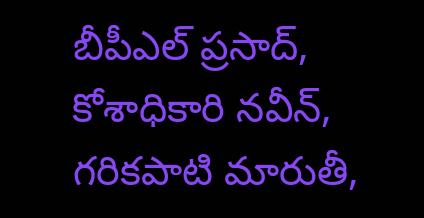బీపీఎల్ ప్రసాద్, కోశాధికారి నవీన్, గరికపాటి మారుతీ,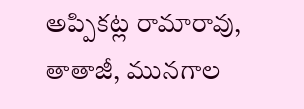అప్పికట్ల రామారావు, తాతాజీ, మునగాల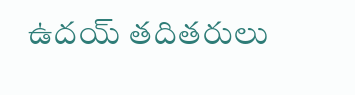ఉదయ్ తదితరులు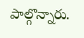పాల్గొన్నారు.